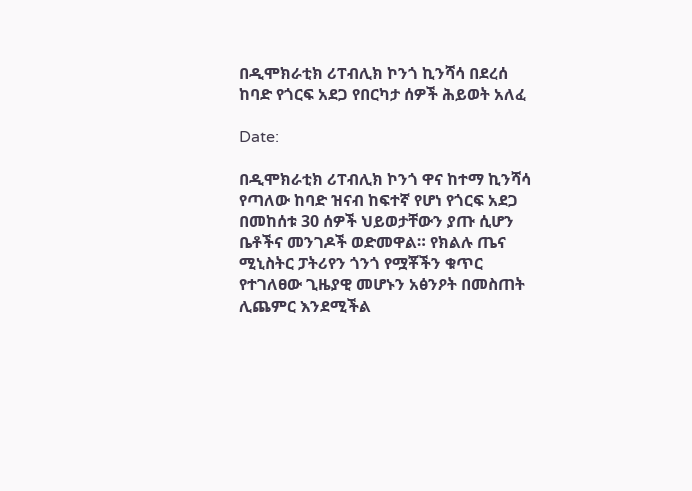በዲሞክራቲክ ሪፐብሊክ ኮንጎ ኪንሻሳ በደረሰ ከባድ የጎርፍ አደጋ የበርካታ ሰዎች ሕይወት አለፈ

Date:

በዲሞክራቲክ ሪፐብሊክ ኮንጎ ዋና ከተማ ኪንሻሳ የጣለው ከባድ ዝናብ ከፍተኛ የሆነ የጎርፍ አደጋ በመከሰቱ 30 ሰዎች ህይወታቸውን ያጡ ሲሆን ቤቶችና መንገዶች ወድመዋል። የክልሉ ጤና ሚኒስትር ፓትሪየን ጎንጎ የሟቾችን ቁጥር የተገለፀው ጊዜያዊ መሆኑን አፅንዖት በመስጠት ሊጨምር እንደሚችል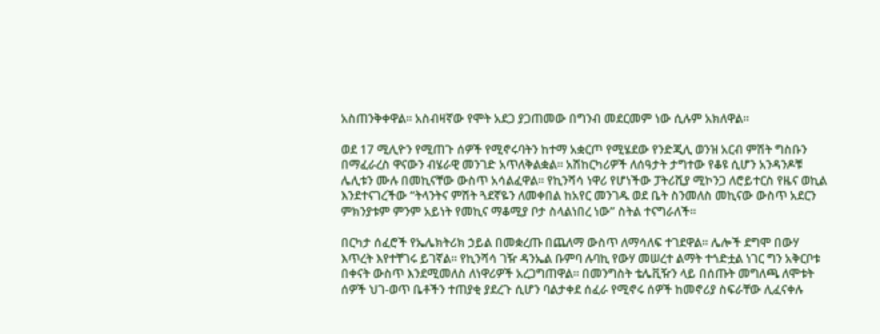አስጠንቅቀዋል። አስብዛኛው የሞት አደጋ ያጋጠመው በግንብ መደርመም ነው ሲሉም አክለዋል።

ወደ 17 ሚሊዮን የሚጠጉ ሰዎች የሚኖሩባትን ከተማ አቋርጦ የሚሄደው የንድጂሊ ወንዝ አርብ ምሽት ግስቡን በማፈራረስ ዋናውን ብሄራዊ መንገድ አጥለቅልቋል። አሽከርካሪዎች ለሰዓታት ታግተው የቆዩ ሲሆን አንዳንዶቹ ሌሊቱን ሙሉ በመኪናቸው ውስጥ አሳልፈዋል። የኪንሻሳ ነዋሪ የሆነችው ፓትሪሺያ ሚኮንጋ ለሮይተርስ የዜና ወኪል እንደተናገረችው “ትላንትና ምሽት ጓደኛዬን ለመቀበል ከአየር መንገዱ ወደ ቤት ስንመለስ መኪናው ውስጥ አደርን ምክንያቱም ምንም አይነት የመኪና ማቆሚያ ቦታ ስላልነበረ ነው” ስትል ተናግራለች።

በርካታ ሰፈሮች የኤሌክትሪክ ኃይል በመቋረጡ በጨለማ ውስጥ ለማሳለፍ ተገደዋል። ሌሎች ደግሞ በውሃ እጥረት እየተቸገሩ ይገኛል። የኪንሻሳ ገዥ ዳንኤል ቡምባ ሉባኪ የውሃ መሠረተ ልማት ተጎድቷል ነገር ግን አቅርቦቱ በቀናት ውስጥ እንደሚመለስ ለነዋሪዎች አረጋግጠዋል። በመንግስት ቴሌቪዥን ላይ በሰጡት መግለጫ ለሞቱት ሰዎች ህገ-ወጥ ቤቶችን ተጠያቂ ያደረጉ ሲሆን ባልታቀደ ሰፈራ የሚኖሩ ሰዎች ከመኖሪያ ስፍራቸው ሊፈናቀሉ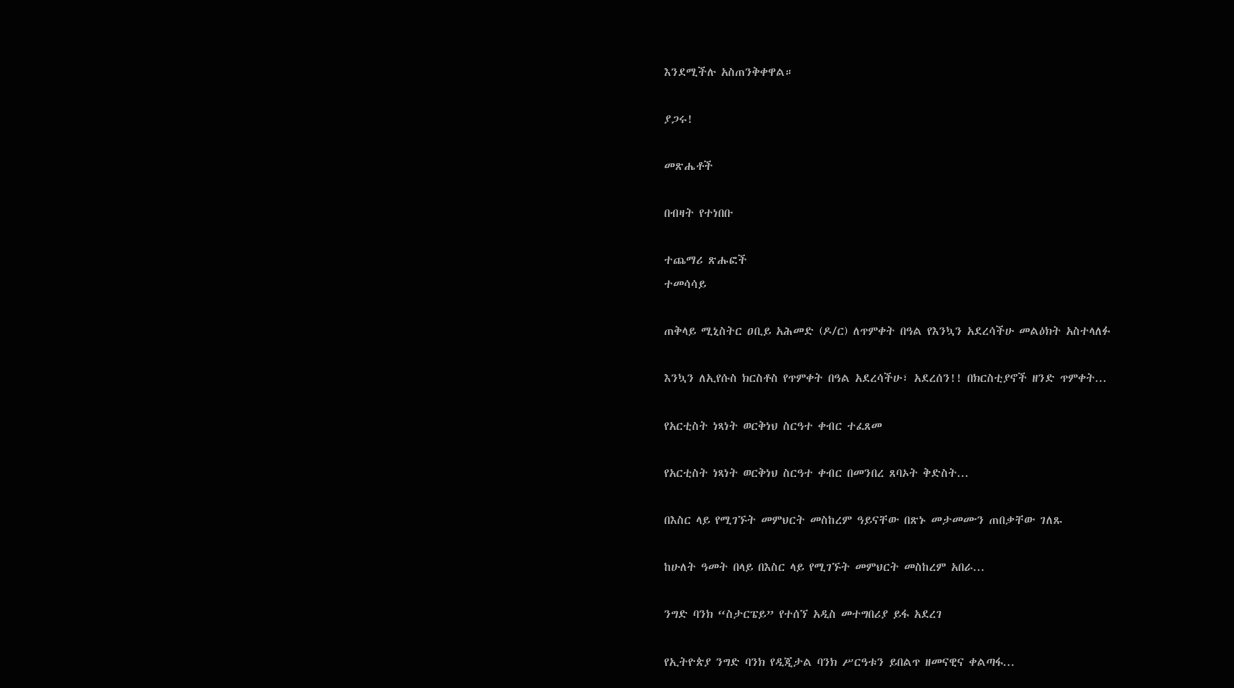እንደሚችሉ አስጠንቅቀዋል።

ያጋሩ!

መጽሔቶች

በብዛት የተነበቡ

ተጨማሪ ጽሑፎች
ተመሳሳይ

ጠቅላይ ሚኒስትር ዐቢይ አሕመድ (ዶ/ር) ለጥምቀት በዓል የእንኳን አደረሳችሁ መልዕክት አስተላለፉ

እንኳን ለኢየሱስ ክርስቶስ የጥምቀት በዓል አደረሳችሁ፣ አደረሰን!! በክርስቲያኖች ዘንድ ጥምቀት...

የአርቲስት ነጻነት ወርቅነህ ስርዓተ ቀብር ተፈጸመ

የአርቲስት ነጻነት ወርቅነህ ስርዓተ ቀብር በመንበረ ጸባኦት ቅድስት...

በእስር ላይ የሚገኙት መምህርት መስከረም ዓይናቸው በጽኑ መታመሙን ጠበቃቸው ገለጹ

ከሁለት ዓመት በላይ በእስር ላይ የሚገኙት መምህርት መስከረም አበራ...

ንግድ ባንክ “ስታርፔይ” የተሰኘ አዲስ መተግበሪያ ይፋ አደረገ

የኢትዮጵያ ንግድ ባንክ የዲጂታል ባንክ ሥርዓቱን ይበልጥ ዘመናዊና ቀልጣፋ...